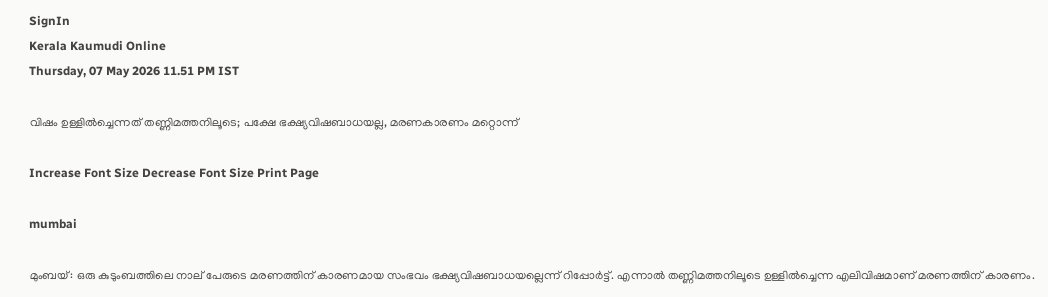SignIn
Kerala Kaumudi Online
Thursday, 07 May 2026 11.51 PM IST

വിഷം ഉള്ളില്‍ച്ചെന്നത് തണ്ണിമത്തനിലൂടെ; പക്ഷേ ഭക്ഷ്യവിഷബാധയല്ല, മരണകാരണം മറ്റൊന്ന്

Increase Font Size Decrease Font Size Print Page

mumbai

മുംബയ്: ഒരു കുടുംബത്തിലെ നാല് പേരുടെ മരണത്തിന് കാരണമായ സംഭവം ഭക്ഷ്യവിഷബാധയല്ലെന്ന് റിപ്പോര്‍ട്ട്. എന്നാല്‍ തണ്ണിമത്തനിലൂടെ ഉള്ളില്‍ച്ചെന്ന എലിവിഷമാണ് മരണത്തിന് കാരണം.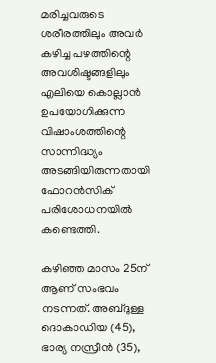മരിച്ചവരുടെ ശരീരത്തിലും അവര്‍ കഴിച്ച പഴത്തിന്റെ അവശിഷ്ടങ്ങളിലും എലിയെ കൊല്ലാന്‍ ഉപയോഗിക്കുന്ന വിഷാംശത്തിന്റെ സാന്നിദ്ധ്യം അടങ്ങിയിരുന്നതായി ഫോറന്‍സിക് പരിശോധനയില്‍ കണ്ടെത്തി.

കഴിഞ്ഞ മാസം 25ന് ആണ് സംഭവം നടന്നത്. അബ്ദുള്ള ദൊകാഡിയ (45), ഭാര്യ നസ്രീന്‍ (35),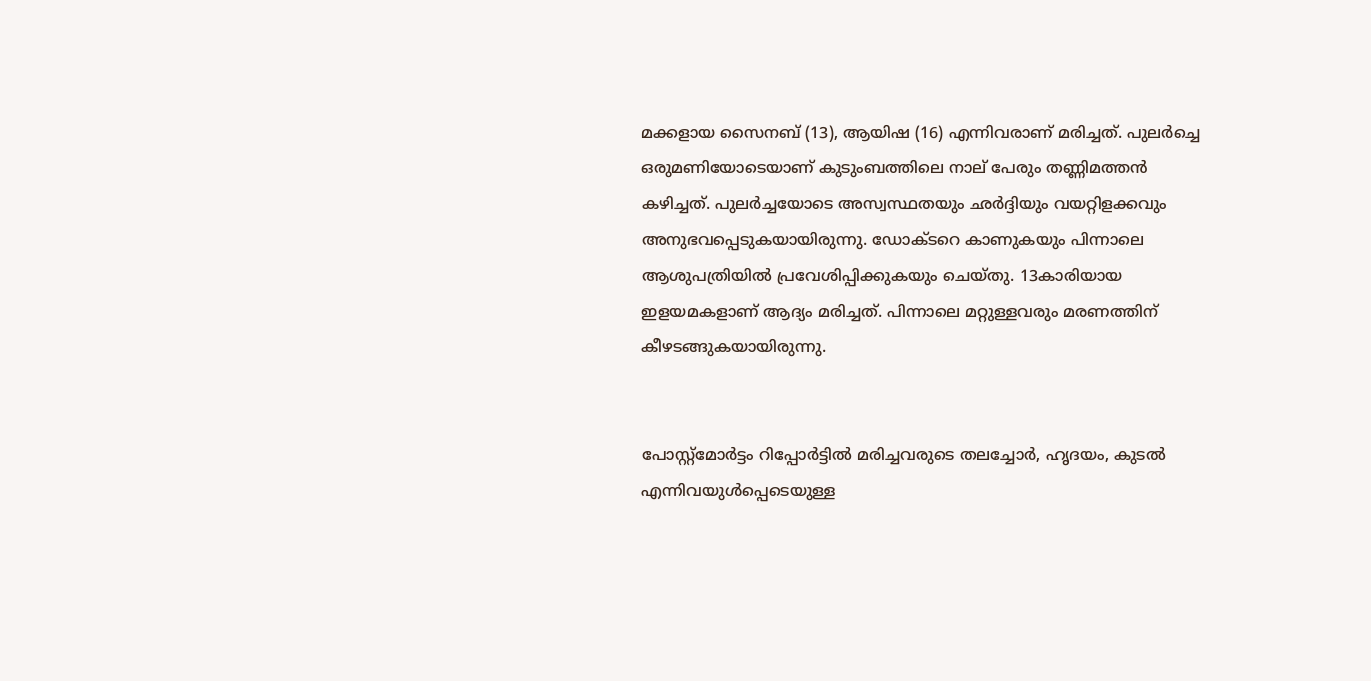മക്കളായ സൈനബ് (13), ആയിഷ (16) എന്നിവരാണ് മരിച്ചത്. പുലര്‍ച്ചെ ഒരുമണിയോടെയാണ് കുടുംബത്തിലെ നാല് പേരും തണ്ണിമത്തന്‍ കഴിച്ചത്. പുലര്‍ച്ചയോടെ അസ്വസ്ഥതയും ഛര്‍ദ്ദിയും വയറ്റിളക്കവും അനുഭവപ്പെടുകയായിരുന്നു. ഡോക്ടറെ കാണുകയും പിന്നാലെ ആശുപത്രിയില്‍ പ്രവേശിപ്പിക്കുകയും ചെയ്തു. 13കാരിയായ ഇളയമകളാണ് ആദ്യം മരിച്ചത്. പിന്നാലെ മറ്റുള്ളവരും മരണത്തിന് കീഴടങ്ങുകയായിരുന്നു.


പോസ്റ്റ്‌മോര്‍ട്ടം റിപ്പോര്‍ട്ടില്‍ മരിച്ചവരുടെ തലച്ചോര്‍, ഹൃദയം, കുടല്‍ എന്നിവയുള്‍പ്പെടെയുള്ള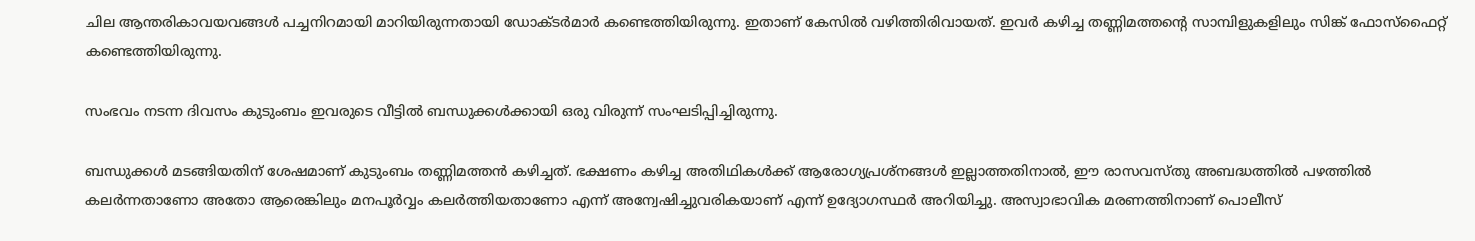ചില ആന്തരികാവയവങ്ങള്‍ പച്ചനിറമായി മാറിയിരുന്നതായി ഡോക്ടര്‍മാര്‍ കണ്ടെത്തിയിരുന്നു. ഇതാണ് കേസില്‍ വഴിത്തിരിവായത്. ഇവര്‍ കഴിച്ച തണ്ണിമത്തന്റെ സാമ്പിളുകളിലും സിങ്ക് ഫോസ്ഫൈറ്റ് കണ്ടെത്തിയിരുന്നു.

സംഭവം നടന്ന ദിവസം കുടുംബം ഇവരുടെ വീട്ടില്‍ ബന്ധുക്കള്‍ക്കായി ഒരു വിരുന്ന് സംഘടിപ്പിച്ചിരുന്നു.

ബന്ധുക്കള്‍ മടങ്ങിയതിന് ശേഷമാണ് കുടുംബം തണ്ണിമത്തന്‍ കഴിച്ചത്. ഭക്ഷണം കഴിച്ച അതിഥികള്‍ക്ക് ആരോഗ്യപ്രശ്നങ്ങള്‍ ഇല്ലാത്തതിനാല്‍, ഈ രാസവസ്തു അബദ്ധത്തില്‍ പഴത്തില്‍ കലര്‍ന്നതാണോ അതോ ആരെങ്കിലും മനപൂര്‍വ്വം കലര്‍ത്തിയതാണോ എന്ന് അന്വേഷിച്ചുവരികയാണ് എന്ന് ഉദ്യോഗസ്ഥര്‍ അറിയിച്ചു. അസ്വാഭാവിക മരണത്തിനാണ് പൊലീസ്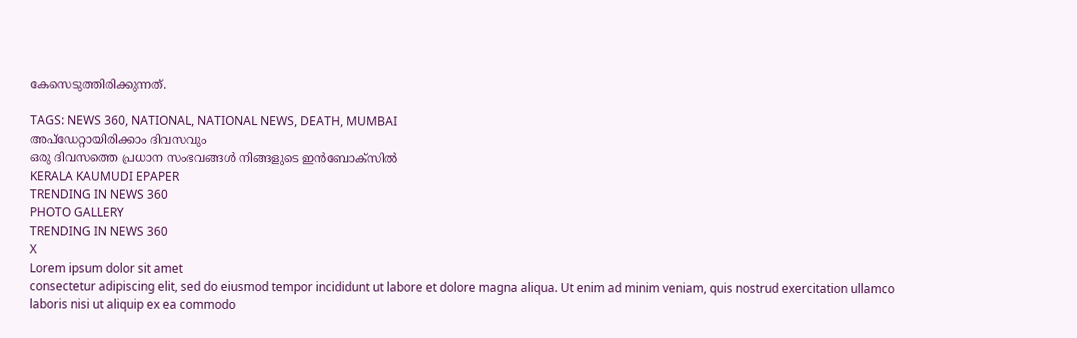കേസെടുത്തിരിക്കുന്നത്.

TAGS: NEWS 360, NATIONAL, NATIONAL NEWS, DEATH, MUMBAI
അപ്ഡേറ്റായിരിക്കാം ദിവസവും
ഒരു ദിവസത്തെ പ്രധാന സംഭവങ്ങൾ നിങ്ങളുടെ ഇൻബോക്സിൽ
KERALA KAUMUDI EPAPER
TRENDING IN NEWS 360
PHOTO GALLERY
TRENDING IN NEWS 360
X
Lorem ipsum dolor sit amet
consectetur adipiscing elit, sed do eiusmod tempor incididunt ut labore et dolore magna aliqua. Ut enim ad minim veniam, quis nostrud exercitation ullamco laboris nisi ut aliquip ex ea commodo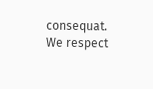consequat.
We respect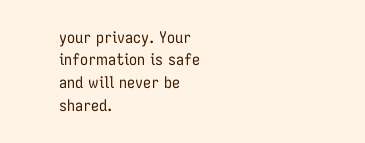your privacy. Your information is safe and will never be shared.